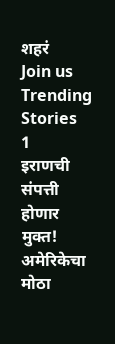शहरं
Join us
Trending Stories
1
इराणची संपत्ती होणार मुक्त! अमेरिकेचा मोठा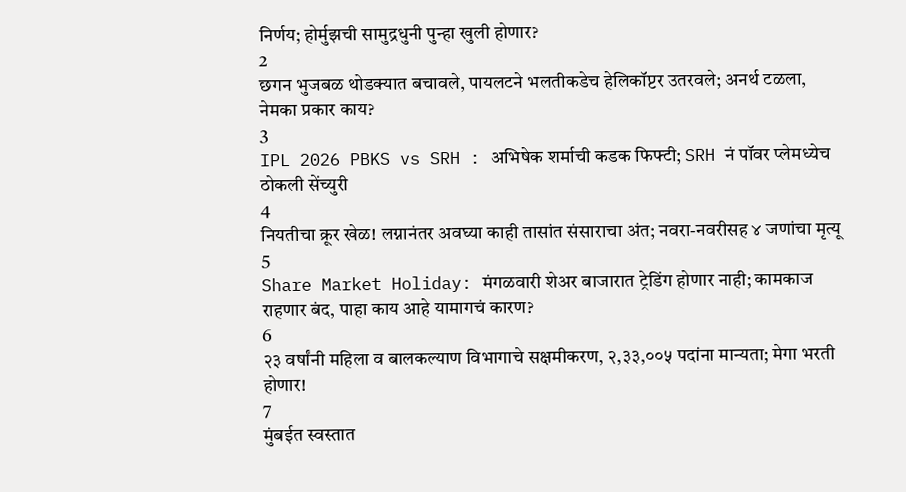निर्णय; होर्मुझची सामुद्रधुनी पुन्हा खुली होणार?
2
छगन भुजबळ थोडक्यात बचावले, पायलटने भलतीकडेच हेलिकॉप्टर उतरवले; अनर्थ टळला, नेमका प्रकार काय?
3
IPL 2026 PBKS vs SRH : अभिषेक शर्माची कडक फिफ्टी; SRH नं पॉवर प्लेमध्येच ठोकली सेंच्युरी
4
नियतीचा क्रूर खेळ! लग्नानंतर अवघ्या काही तासांत संसाराचा अंत; नवरा-नवरीसह ४ जणांचा मृत्यू
5
Share Market Holiday: मंगळवारी शेअर बाजारात ट्रेडिंग होणार नाही; कामकाज राहणार बंद, पाहा काय आहे यामागचं कारण?
6
२३ वर्षांनी महिला व बालकल्याण विभागाचे सक्षमीकरण, २,३३,००५ पदांना मान्यता; मेगा भरती होणार!
7
मुंबईत स्वस्तात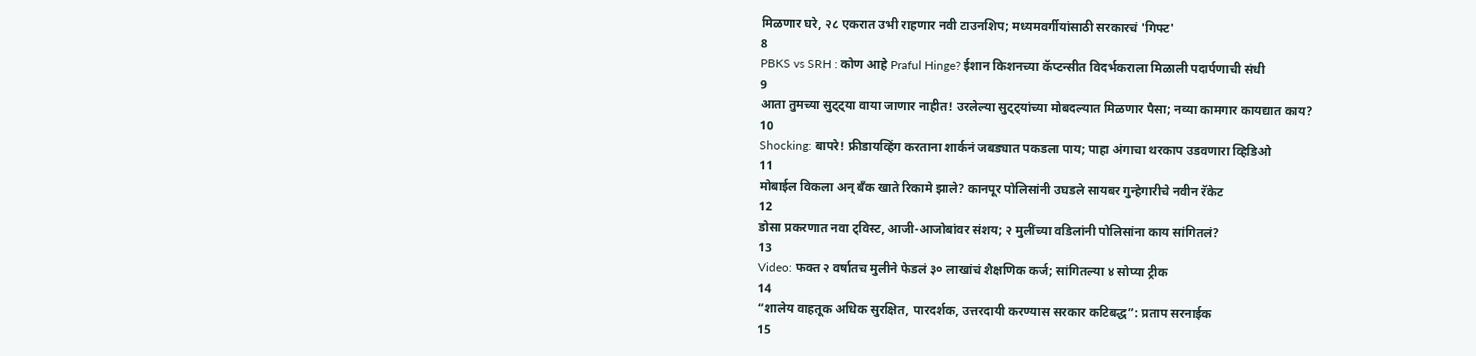मिळणार घरे, २८ एकरात उभी राहणार नवी टाउनशिप; मध्यमवर्गीयांसाठी सरकारचं 'गिफ्ट'
8
PBKS vs SRH : कोण आहे Praful Hinge? ईशान किशनच्या कॅप्टन्सीत विदर्भकराला मिळाली पदार्पणाची संधी
9
आता तुमच्या सुट्ट्या वाया जाणार नाहीत! उरलेल्या सुट्ट्यांच्या मोबदल्यात मिळणार पैसा; नव्या कामगार कायद्यात काय?
10
Shocking: बापरे! फ्रीडायव्हिंग करताना शार्कनं जबड्यात पकडला पाय; पाहा अंगाचा थरकाप उडवणारा व्हिडिओ
11
मोबाईल विकला अन् बँक खाते रिकामे झाले? कानपूर पोलिसांनी उघडले सायबर गुन्हेगारीचे नवीन रॅकेट
12
डोसा प्रकरणात नवा ट्विस्ट, आजी-आजोबांवर संशय; २ मुलींच्या वडिलांनी पोलिसांना काय सांगितलं?
13
Video: फक्त २ वर्षातच मुलीने फेडलं ३० लाखांचं शैक्षणिक कर्ज; सांगितल्या ४ सोप्या ट्रीक
14
“शालेय वाहतूक अधिक सुरक्षित, पारदर्शक, उत्तरदायी करण्यास सरकार कटिबद्ध”: प्रताप सरनाईक
15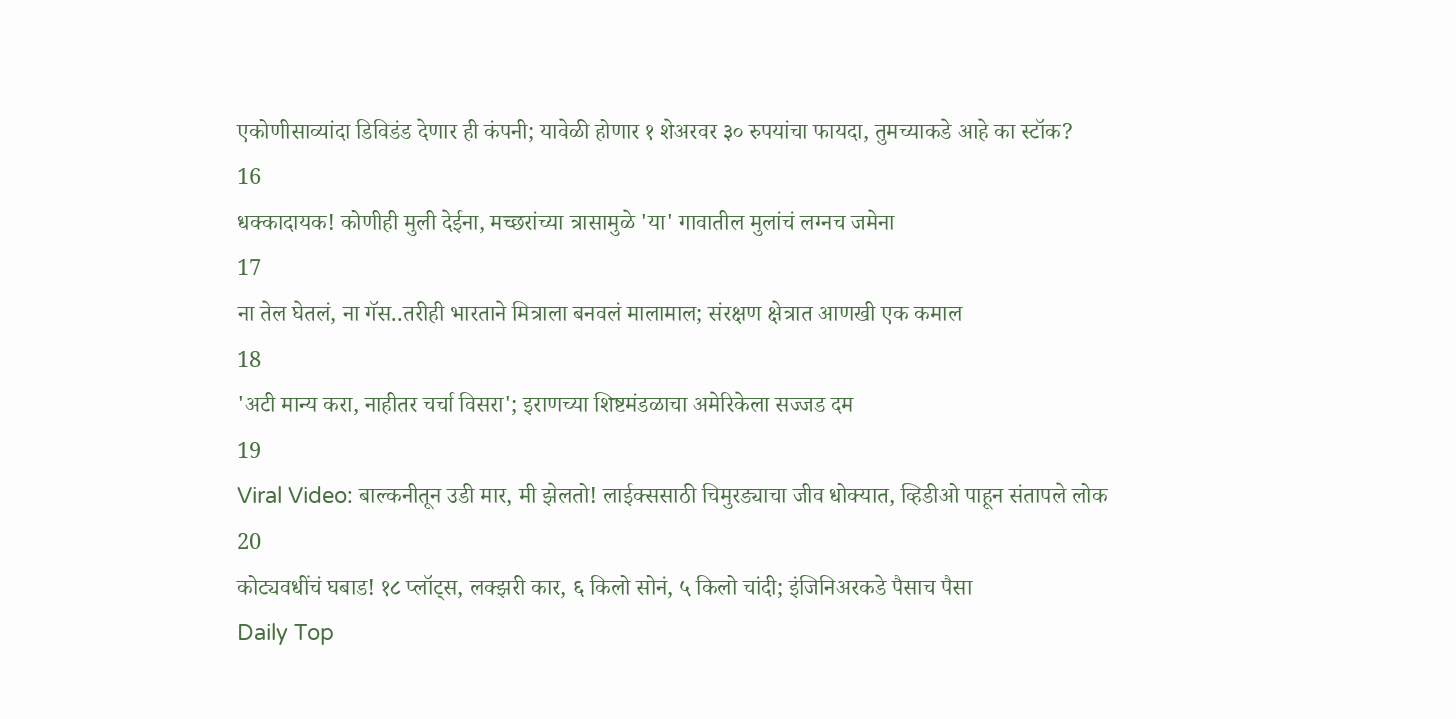एकोणीसाव्यांदा डिविडंड देणार ही कंपनी; यावेळी होणार १ शेअरवर ३० रुपयांचा फायदा, तुमच्याकडे आहे का स्टॉक?
16
धक्कादायक! कोणीही मुली देईना, मच्छरांच्या त्रासामुळे 'या' गावातील मुलांचं लग्नच जमेना
17
ना तेल घेतलं, ना गॅस..तरीही भारताने मित्राला बनवलं मालामाल; संरक्षण क्षेत्रात आणखी एक कमाल
18
'अटी मान्य करा, नाहीतर चर्चा विसरा'; इराणच्या शिष्टमंडळाचा अमेरिकेला सज्जड दम
19
Viral Video: बाल्कनीतून उडी मार, मी झेलतो! लाईक्ससाठी चिमुरड्याचा जीव धोक्यात, व्हिडीओ पाहून संतापले लोक
20
कोट्यवधींचं घबाड! १८ प्लॉट्स, लक्झरी कार, ६ किलो सोनं, ५ किलो चांदी; इंजिनिअरकडे पैसाच पैसा
Daily Top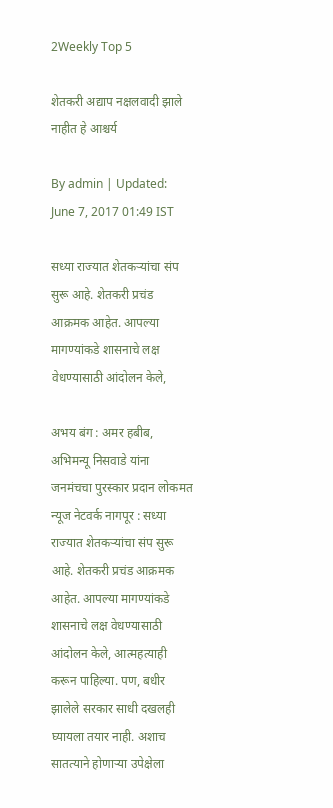2Weekly Top 5

शेतकरी अद्याप नक्षलवादी झाले नाहीत हे आश्चर्य

By admin | Updated: June 7, 2017 01:49 IST

सध्या राज्यात शेतकऱ्यांचा संप सुरू आहे. शेतकरी प्रचंड आक्रमक आहेत. आपल्या मागण्यांकडे शासनाचे लक्ष वेधण्यासाठी आंदोलन केले,

अभय बंग : अमर हबीब, अभिमन्यू निसवाडे यांना जनमंचचा पुरस्कार प्रदान लोकमत न्यूज नेटवर्क नागपूर : सध्या राज्यात शेतकऱ्यांचा संप सुरू आहे. शेतकरी प्रचंड आक्रमक आहेत. आपल्या मागण्यांकडे शासनाचे लक्ष वेधण्यासाठी आंदोलन केले, आत्महत्याही करून पाहिल्या. पण, बधीर झालेले सरकार साधी दखलही घ्यायला तयार नाही. अशाच सातत्याने होणाऱ्या उपेक्षेला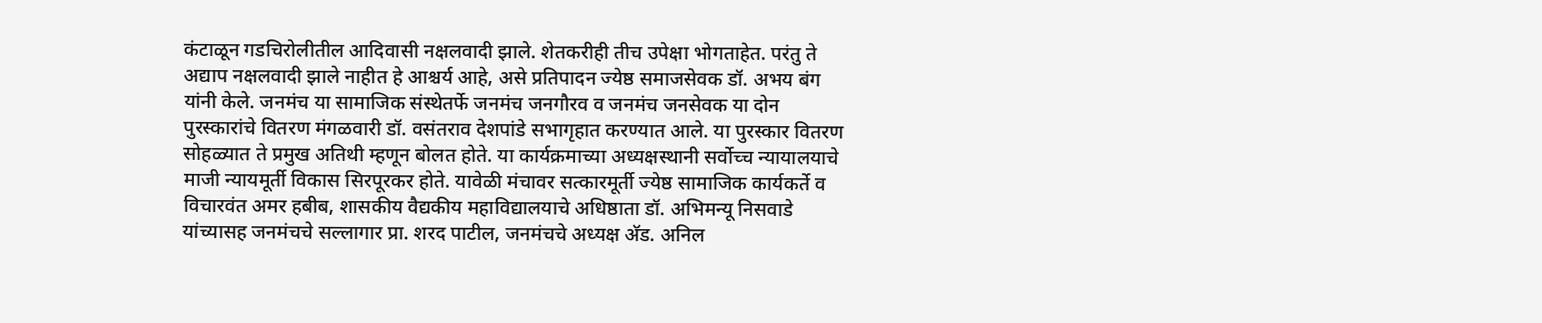कंटाळून गडचिरोलीतील आदिवासी नक्षलवादी झाले. शेतकरीही तीच उपेक्षा भोगताहेत. परंतु ते अद्याप नक्षलवादी झाले नाहीत हे आश्चर्य आहे, असे प्रतिपादन ज्येष्ठ समाजसेवक डॉ. अभय बंग यांनी केले. जनमंच या सामाजिक संस्थेतर्फे जनमंच जनगौरव व जनमंच जनसेवक या दोन पुरस्कारांचे वितरण मंगळवारी डॉ. वसंतराव देशपांडे सभागृहात करण्यात आले. या पुरस्कार वितरण सोहळ्यात ते प्रमुख अतिथी म्हणून बोलत होते. या कार्यक्रमाच्या अध्यक्षस्थानी सर्वोच्च न्यायालयाचे माजी न्यायमूर्ती विकास सिरपूरकर होते. यावेळी मंचावर सत्कारमूर्ती ज्येष्ठ सामाजिक कार्यकर्ते व विचारवंत अमर हबीब, शासकीय वैद्यकीय महाविद्यालयाचे अधिष्ठाता डॉ. अभिमन्यू निसवाडे यांच्यासह जनमंचचे सल्लागार प्रा. शरद पाटील, जनमंचचे अध्यक्ष अ‍ॅड. अनिल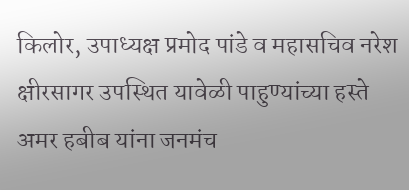किलोर, उपाध्यक्ष प्रमोद पांडे व महासचिव नरेश क्षीरसागर उपस्थित यावेळी पाहुण्यांच्या हस्ते अमर हबीब यांना जनमंच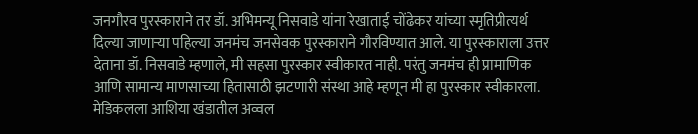जनगौरव पुरस्काराने तर डॉ. अभिमन्यू निसवाडे यांना रेखाताई चोंढेकर यांच्या स्मृतिप्रीत्यर्थ दिल्या जाणाऱ्या पहिल्या जनमंच जनसेवक पुरस्काराने गौरविण्यात आले. या पुरस्काराला उत्तर देताना डॉ. निसवाडे म्हणाले, मी सहसा पुरस्कार स्वीकारत नाही. परंतु जनमंच ही प्रामाणिक आणि सामान्य माणसाच्या हितासाठी झटणारी संस्था आहे म्हणून मी हा पुरस्कार स्वीकारला. मेडिकलला आशिया खंडातील अव्वल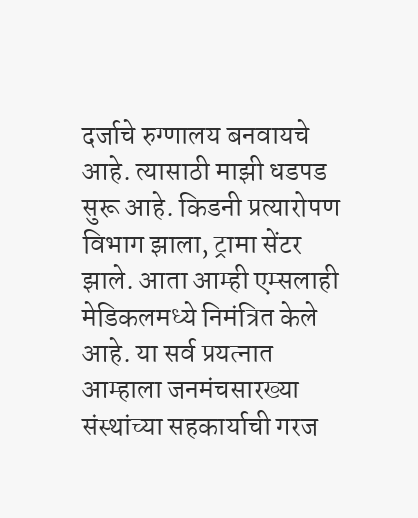दर्जाचे रुग्णालय बनवायचे आहे. त्यासाठी माझी धडपड सुरू आहे. किडनी प्रत्यारोपण विभाग झाला, ट्रामा सेंटर झाले. आता आम्ही एम्सलाही मेडिकलमध्ये निमंत्रित केले आहे. या सर्व प्रयत्नात आम्हाला जनमंचसारख्या संस्थांच्या सहकार्याची गरज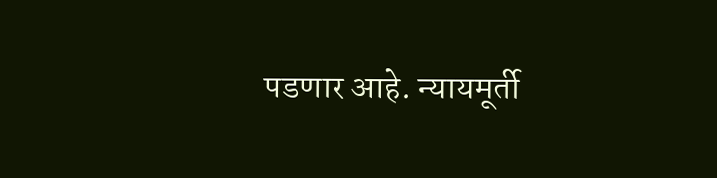पडणार आहे. न्यायमूर्ती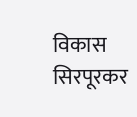विकास सिरपूरकर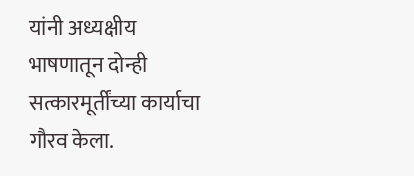यांनी अध्यक्षीय भाषणातून दोन्ही सत्कारमूर्तींच्या कार्याचा गौरव केला.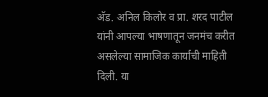अ‍ॅड. अनिल किलोर व प्रा. शरद पाटील यांनी आपल्या भाषणातून जनमंच करीत असलेल्या सामाजिक कार्याची माहिती दिली. या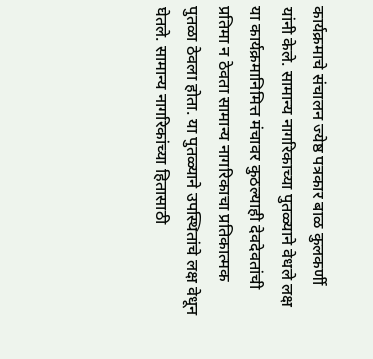कार्यक्रमाचे संचालन ज्येष्ठ पत्रकार बाळ कुलकर्णी यांनी केले. सामान्य नागरिकाच्या पुतळ्याने वेधले लक्ष या कार्यक्रमानिमित्त मंचावर कुठल्याही देवदेवतांची प्रतिमा न ठेवता सामान्य नागरिकाचा प्रतिकात्मक पुतळा ठेवला होता. या पुतळ्याने उपस्थितांचे लक्ष वेधून घेतले. सामान्य नागरिकांच्या हितासाठी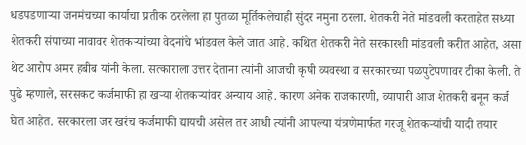धडपडणाऱ्या जनमंचच्या कार्याचा प्रतीक ठरलेला हा पुतळा मूर्तिकलेचाही सुंदर नमुना ठरला. शेतकरी नेते मांडवली करताहेत सध्या शेतकरी संपाच्या नावावर शेतकऱ्यांच्या वेदनांचे भांडवल केले जात आहे. कथित शेतकरी नेते सरकारशी मांडवली करीत आहेत, असा थेट आरोप अमर हबीब यांनी केला. सत्काराला उत्तर देताना त्यांनी आजची कृषी व्यवस्था व सरकारच्या पळपुटेपणावर टीका केली. ते पुढे म्हणाले, सरसकट कर्जमाफी हा खऱ्या शेतकऱ्यांवर अन्याय आहे. कारण अनेक राजकारणी, व्यापारी आज शेतकरी बनून कर्ज घेत आहेत. सरकारला जर खरंच कर्जमाफी द्यायची असेल तर आधी त्यांनी आपल्या यंत्रणेमार्फत गरजू शेतकऱ्यांची यादी तयार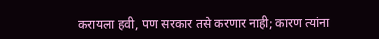करायला हवी, पण सरकार तसे करणार नाही; कारण त्यांना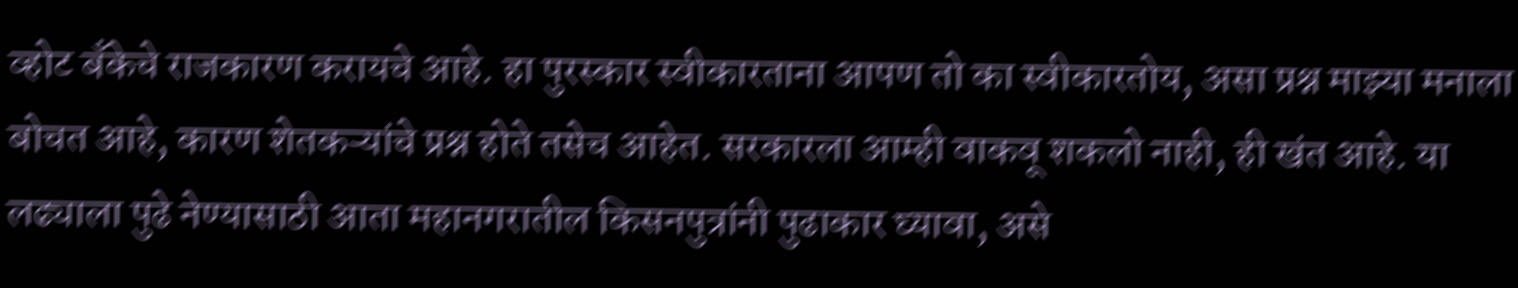व्होट बँकेचे राजकारण करायचे आहे. हा पुरस्कार स्वीकारताना आपण तो का स्वीकारतोय, असा प्रश्न माझ्या मनाला बोचत आहे, कारण शेतकऱ्यांचे प्रश्न होते तसेच आहेत. सरकारला आम्ही वाकवू शकलो नाही, ही खंत आहे. या लढ्याला पुढे नेण्यासाठी आता महानगरातील किसनपुत्रांनी पुढाकार घ्यावा, असे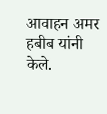आवाहन अमर हबीब यांनी केले.